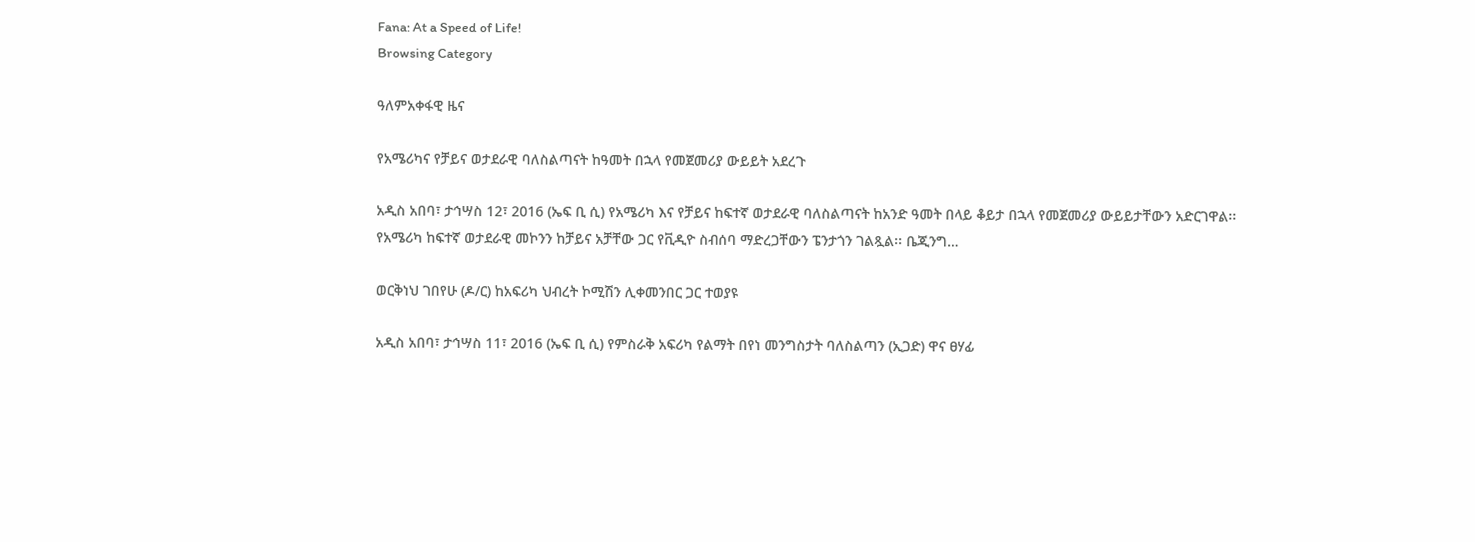Fana: At a Speed of Life!
Browsing Category

ዓለምአቀፋዊ ዜና

የአሜሪካና የቻይና ወታደራዊ ባለስልጣናት ከዓመት በኋላ የመጀመሪያ ውይይት አደረጉ

አዲስ አበባ፣ ታኅሣስ 12፣ 2016 (ኤፍ ቢ ሲ) የአሜሪካ እና የቻይና ከፍተኛ ወታደራዊ ባለስልጣናት ከአንድ ዓመት በላይ ቆይታ በኋላ የመጀመሪያ ውይይታቸውን አድርገዋል፡፡ የአሜሪካ ከፍተኛ ወታደራዊ መኮንን ከቻይና አቻቸው ጋር የቪዲዮ ስብሰባ ማድረጋቸውን ፔንታጎን ገልጿል፡፡ ቤጂንግ…

ወርቅነህ ገበየሁ (ዶ/ር) ከአፍሪካ ህብረት ኮሚሽን ሊቀመንበር ጋር ተወያዩ

አዲስ አበባ፣ ታኅሣስ 11፣ 2016 (ኤፍ ቢ ሲ) የምስራቅ አፍሪካ የልማት በየነ መንግስታት ባለስልጣን (ኢጋድ) ዋና ፀሃፊ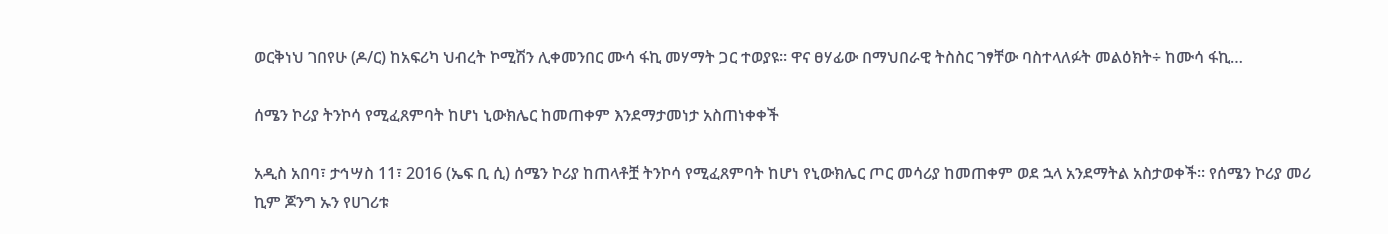ወርቅነህ ገበየሁ (ዶ/ር) ከአፍሪካ ህብረት ኮሚሽን ሊቀመንበር ሙሳ ፋኪ መሃማት ጋር ተወያዩ፡፡ ዋና ፀሃፊው በማህበራዊ ትስስር ገፃቸው ባስተላለፉት መልዕክት÷ ከሙሳ ፋኪ…

ሰሜን ኮሪያ ትንኮሳ የሚፈጸምባት ከሆነ ኒውክሌር ከመጠቀም እንደማታመነታ አስጠነቀቀች

አዲስ አበባ፣ ታኅሣስ 11፣ 2016 (ኤፍ ቢ ሲ) ሰሜን ኮሪያ ከጠላቶቿ ትንኮሳ የሚፈጸምባት ከሆነ የኒውክሌር ጦር መሳሪያ ከመጠቀም ወደ ኋላ አንደማትል አስታወቀች፡፡ የሰሜን ኮሪያ መሪ ኪም ጆንግ ኡን የሀገሪቱ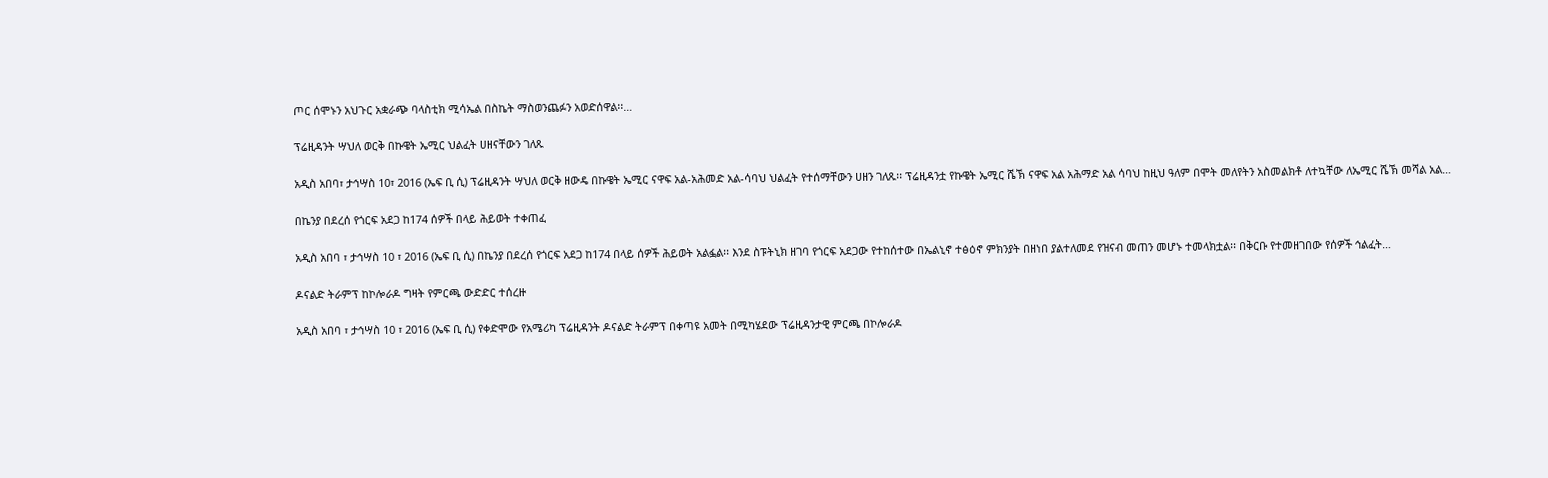ጦር ሰሞኑን አህጉር አቋራጭ ባላስቲክ ሚሳኤል በስኬት ማስወንጨፉን አወድሰዋል፡፡…

ፕሬዚዳንት ሣህለ ወርቅ በኩዌት ኤሚር ህልፈት ሀዘናቸውን ገለጹ

አዲስ አበባ፣ ታኅሣስ 10፣ 2016 (ኤፍ ቢ ሲ) ፕሬዚዳንት ሣህለ ወርቅ ዘውዴ በኩዌት ኤሚር ናዋፍ አል-አሕመድ አል-ሳባህ ህልፈት የተሰማቸውን ሀዘን ገለጹ፡፡ ፕሬዚዳንቷ የኩዌት ኤሚር ሼኽ ናዋፍ አል አሕማድ አል ሳባህ ከዚህ ዓለም በሞት መለየትን አስመልክቶ ለተኳቸው ለኤሚር ሼኽ መሻል አል…

በኬንያ በደረሰ የጎርፍ አደጋ ከ174 ሰዎች በላይ ሕይወት ተቀጠፈ

አዲስ አበባ ፣ ታኅሣስ 10 ፣ 2016 (ኤፍ ቢ ሲ) በኬንያ በደረሰ የጎርፍ አደጋ ከ174 በላይ ሰዎች ሕይወት አልፏል፡፡ እንደ ስፑትኒክ ዘገባ የጎርፍ አደጋው የተከሰተው በኤልኒኖ ተፅዕኖ ምክንያት በዘነበ ያልተለመደ የዝናብ መጠን መሆኑ ተመላክቷል፡፡ በቅርቡ የተመዘገበው የሰዎች ኅልፈት…

ዶናልድ ትራምፕ ከኮሎራዶ ግዛት የምርጫ ውድድር ተሰረዙ

አዲስ አበባ ፣ ታኅሣስ 10 ፣ 2016 (ኤፍ ቢ ሲ) የቀድሞው የአሜሪካ ፕሬዚዳንት ዶናልድ ትራምፕ በቀጣዩ አመት በሚካሄደው ፕሬዚዳንታዊ ምርጫ በኮሎራዶ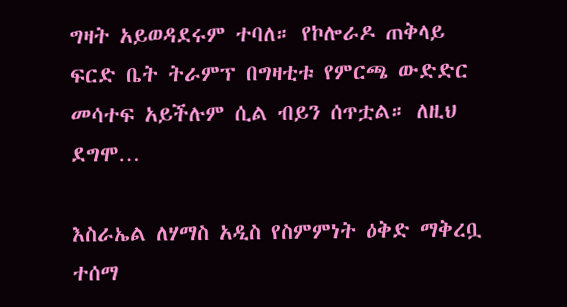ግዛት አይወዳደሩም ተባለ። የኮሎራዶ ጠቅላይ ፍርድ ቤት ትራምፕ በግዛቲቱ የምርጫ ውድድር መሳተፍ አይችሉም ሲል ብይን ሰጥቷል። ለዚህ ደግሞ…

እስራኤል ለሃማስ አዲስ የስምምነት ዕቅድ ማቅረቧ ተሰማ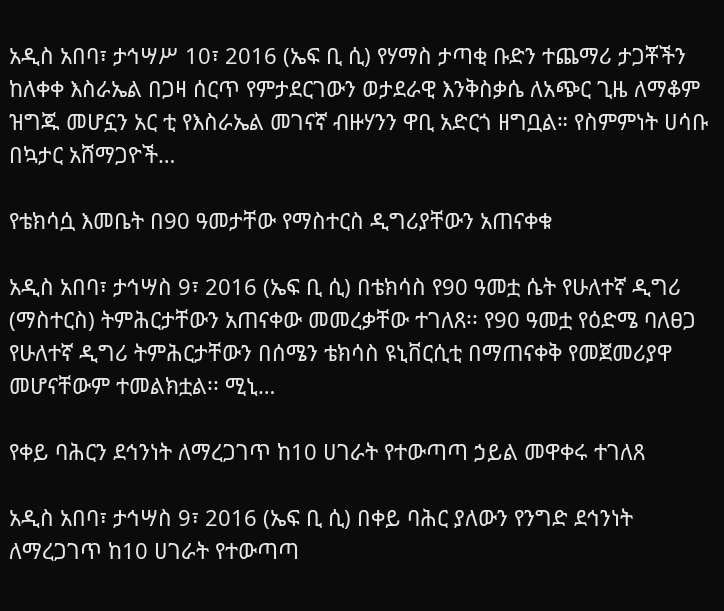አዲስ አበባ፣ ታኅሣሥ 10፣ 2016 (ኤፍ ቢ ሲ) የሃማስ ታጣቂ ቡድን ተጨማሪ ታጋቾችን ከለቀቀ እስራኤል በጋዛ ሰርጥ የምታደርገውን ወታደራዊ እንቅስቃሴ ለአጭር ጊዜ ለማቆም ዝግጁ መሆኗን አር ቲ የእስራኤል መገናኛ ብዙሃንን ዋቢ አድርጎ ዘግቧል። የስምምነት ሀሳቡ በኳታር አሸማጋዮች…

የቴክሳሷ እመቤት በ90 ዓመታቸው የማስተርስ ዲግሪያቸውን አጠናቀቁ

አዲስ አበባ፣ ታኅሣስ 9፣ 2016 (ኤፍ ቢ ሲ) በቴክሳስ የ90 ዓመቷ ሴት የሁለተኛ ዲግሪ (ማስተርስ) ትምሕርታቸውን አጠናቀው መመረቃቸው ተገለጸ፡፡ የ90 ዓመቷ የዕድሜ ባለፀጋ የሁለተኛ ዲግሪ ትምሕርታቸውን በሰሜን ቴክሳስ ዩኒቨርሲቲ በማጠናቀቅ የመጀመሪያዋ መሆናቸውም ተመልክቷል፡፡ ሚኒ…

የቀይ ባሕርን ደኅንነት ለማረጋገጥ ከ10 ሀገራት የተውጣጣ ኃይል መዋቀሩ ተገለጸ

አዲስ አበባ፣ ታኅሣስ 9፣ 2016 (ኤፍ ቢ ሲ) በቀይ ባሕር ያለውን የንግድ ደኅንነት ለማረጋገጥ ከ10 ሀገራት የተውጣጣ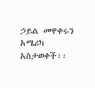ኃይል መዋቀሩን አሜሪካ አስታወቀች፡፡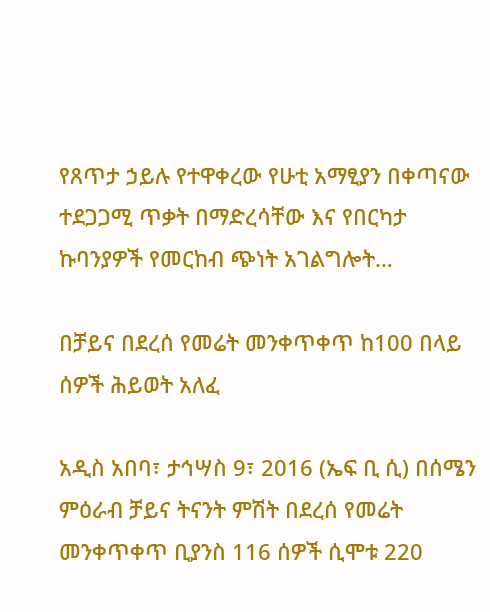የጸጥታ ኃይሉ የተዋቀረው የሁቲ አማፂያን በቀጣናው ተደጋጋሚ ጥቃት በማድረሳቸው እና የበርካታ ኩባንያዎች የመርከብ ጭነት አገልግሎት…

በቻይና በደረሰ የመሬት መንቀጥቀጥ ከ100 በላይ ሰዎች ሕይወት አለፈ

አዲስ አበባ፣ ታኅሣስ 9፣ 2016 (ኤፍ ቢ ሲ) በሰሜን ምዕራብ ቻይና ትናንት ምሽት በደረሰ የመሬት መንቀጥቀጥ ቢያንስ 116 ሰዎች ሲሞቱ 220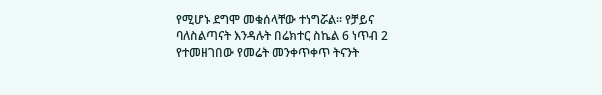የሚሆኑ ደግሞ መቁሰላቸው ተነግሯል፡፡ የቻይና ባለስልጣናት እንዳሉት በሬክተር ስኬል 6 ነጥብ 2 የተመዘገበው የመሬት መንቀጥቀጥ ትናንት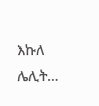እኩለ ሌሊት…